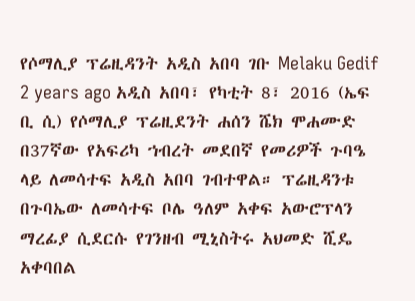የሶማሊያ ፕሬዚዳንት አዲስ አበባ ገቡ Melaku Gedif 2 years ago አዲስ አበባ፣ የካቲት 8፣ 2016 (ኤፍ ቢ ሲ) የሶማሊያ ፕሬዚደንት ሐሰን ሼክ ሞሐሙድ በ37ኛው የአፍሪካ ኀብረት መደበኛ የመሪዎች ጉባዔ ላይ ለመሳተፍ አዲስ አበባ ገብተዋል። ፕሬዚዳንቱ በጉባኤው ለመሳተፍ ቦሌ ዓለም አቀፍ አውሮፕላን ማረፊያ ሲደርሱ የገንዘብ ሚኒስትሩ አህመድ ሺዴ አቀባበል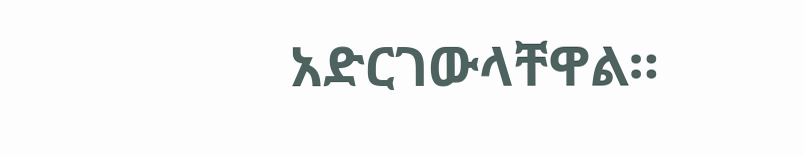አድርገውላቸዋል።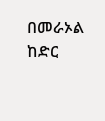በመራኦል ከድር